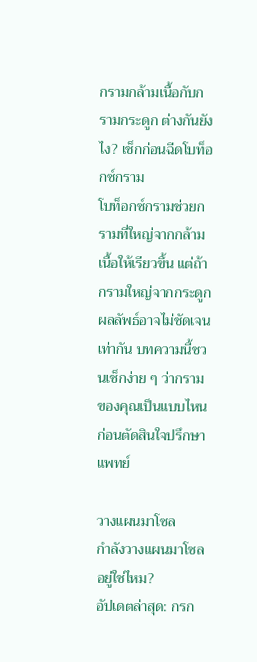กรามกล้ามเนื้อกับกรามกระดูก ต่างกันยังไง? เช็กก่อนฉีดโบท็อกซ์กราม
โบท็อกซ์กรามช่วยกรามที่ใหญ่จากกล้ามเนื้อให้เรียวขึ้น แต่ถ้ากรามใหญ่จากกระดูก ผลลัพธ์อาจไม่ชัดเจนเท่ากัน บทความนี้ชวนเช็กง่าย ๆ ว่ากรามของคุณเป็นแบบไหน ก่อนตัดสินใจปรึกษาแพทย์

วางแผนมาโซล
กำลังวางแผนมาโซลอยู่ใช่ไหม?
อัปเดตล่าสุด: กรก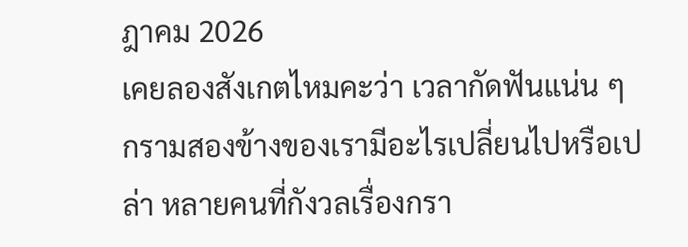ฎาคม 2026
เคยลองสังเกตไหมคะว่า เวลากัดฟันแน่น ๆ กรามสองข้างของเรามีอะไรเปลี่ยนไปหรือเปล่า หลายคนที่กังวลเรื่องกรา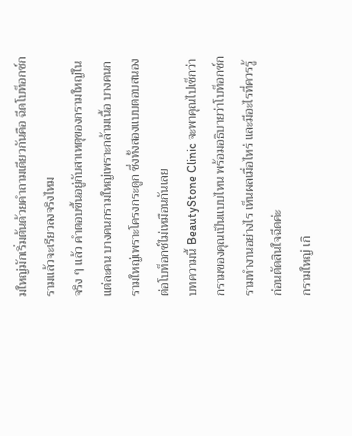มใหญ่มักเริ่มต้นด้วยคำถามเดียวกันคือ ฉีดโบท็อกซ์กรามแล้วจะเรียวลงจริงไหม
จริง ๆ แล้ว คำตอบขึ้นอยู่กับสาเหตุของกรามใหญ่ในแต่ละคน บางคนกรามใหญ่เพราะกล้ามเนื้อ บางคนกรามใหญ่เพราะโครงกระดูก ซึ่งทั้งสองแบบตอบสนองต่อโบท็อกซ์ไม่เหมือนกันเลย
บทความนี้ BeautyStone Clinic จะพาคุณไปเช็กว่ากรามของคุณเป็นแบบไหน พร้อมอธิบายว่าโบท็อกซ์กรามทำงานอย่างไร เห็นผลเมื่อไหร่ และมีอะไรที่ควรรู้ก่อนตัดสินใจฉีดค่ะ
กรามใหญ่ เกิ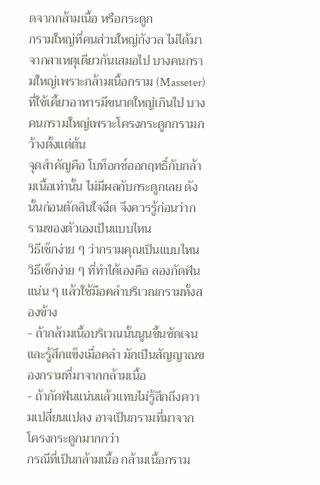ดจากกล้ามเนื้อ หรือกระดูก
กรามใหญ่ที่คนส่วนใหญ่กังวล ไม่ได้มาจากสาเหตุเดียวกันเสมอไป บางคนกรามใหญ่เพราะกล้ามเนื้อกราม (Masseter) ที่ใช้เคี้ยวอาหารมีขนาดใหญ่เกินไป บางคนกรามใหญ่เพราะโครงกระดูกกรามกว้างตั้งแต่ต้น
จุดสำคัญคือ โบท็อกซ์ออกฤทธิ์กับกล้ามเนื้อเท่านั้น ไม่มีผลกับกระดูกเลย ดังนั้นก่อนตัดสินใจฉีด จึงควรรู้ก่อนว่ากรามของตัวเองเป็นแบบไหน
วิธีเช็กง่าย ๆ ว่ากรามคุณเป็นแบบไหน
วิธีเช็กง่าย ๆ ที่ทำได้เองคือ ลองกัดฟันแน่น ๆ แล้วใช้มือคลำบริเวณกรามทั้งสองข้าง
- ถ้ากล้ามเนื้อบริเวณนั้นนูนขึ้นชัดเจน และรู้สึกแข็งเมื่อคลำ มักเป็นสัญญาณของกรามที่มาจากกล้ามเนื้อ
- ถ้ากัดฟันแน่นแล้วแทบไม่รู้สึกถึงความเปลี่ยนแปลง อาจเป็นกรามที่มาจากโครงกระดูกมากกว่า
กรณีที่เป็นกล้ามเนื้อ กล้ามเนื้อกราม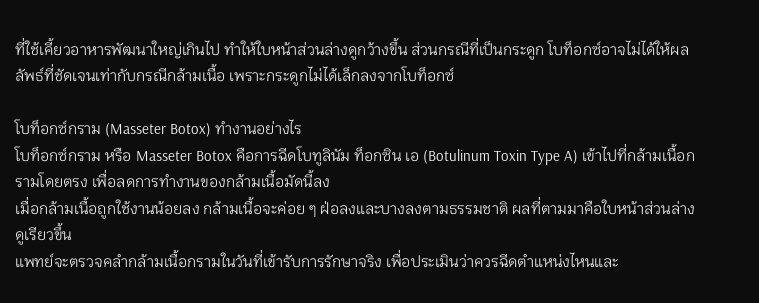ที่ใช้เคี้ยวอาหารพัฒนาใหญ่เกินไป ทำให้ใบหน้าส่วนล่างดูกว้างขึ้น ส่วนกรณีที่เป็นกระดูก โบท็อกซ์อาจไม่ได้ให้ผลลัพธ์ที่ชัดเจนเท่ากับกรณีกล้ามเนื้อ เพราะกระดูกไม่ได้เล็กลงจากโบท็อกซ์

โบท็อกซ์กราม (Masseter Botox) ทำงานอย่างไร
โบท็อกซ์กราม หรือ Masseter Botox คือการฉีดโบทูลินัม ท็อกซิน เอ (Botulinum Toxin Type A) เข้าไปที่กล้ามเนื้อกรามโดยตรง เพื่อลดการทำงานของกล้ามเนื้อมัดนี้ลง
เมื่อกล้ามเนื้อถูกใช้งานน้อยลง กล้ามเนื้อจะค่อย ๆ ฝ่อลงและบางลงตามธรรมชาติ ผลที่ตามมาคือใบหน้าส่วนล่างดูเรียวขึ้น
แพทย์จะตรวจคลำกล้ามเนื้อกรามในวันที่เข้ารับการรักษาจริง เพื่อประเมินว่าควรฉีดตำแหน่งไหนและ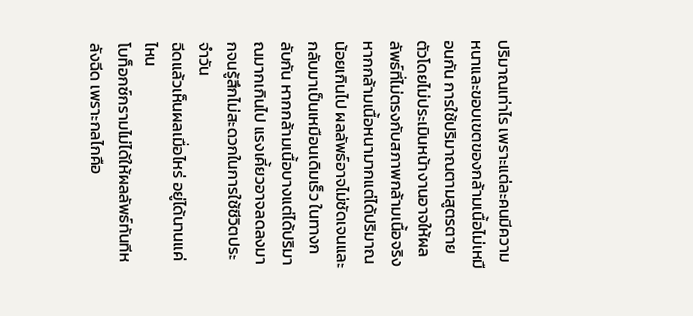ปริมาณเท่าไร เพราะแต่ละคนมีความหนาและขอบเขตของกล้ามเนื้อไม่เหมือนกัน การใช้ปริมาณตามสูตรตายตัวโดยไม่ประเมินหน้างานอาจให้ผลลัพธ์ที่ไม่ตรงกับสภาพกล้ามเนื้อจริง
หากกล้ามเนื้อหนามากแต่ได้ปริมาณน้อยเกินไป ผลลัพธ์อาจไม่ชัดเจนและกลับมาเป็นเหมือนเดิมเร็ว ในทางกลับกัน หากกล้ามเนื้อบางแต่ได้ปริมาณมากเกินไป แรงเคี้ยวอาจลดลงมากจนรู้สึกไม่สะดวกในการใช้ชีวิตประจำวัน
ฉีดแล้วเห็นผลเมื่อไหร่ อยู่ได้นานแค่ไหน
โบท็อกซ์กรามไม่ได้ให้ผลลัพธ์ทันทีหลังฉีด เพราะกลไกคือ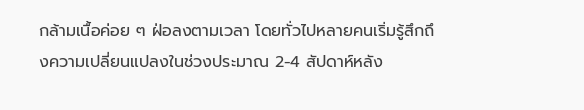กล้ามเนื้อค่อย ๆ ฝ่อลงตามเวลา โดยทั่วไปหลายคนเริ่มรู้สึกถึงความเปลี่ยนแปลงในช่วงประมาณ 2-4 สัปดาห์หลัง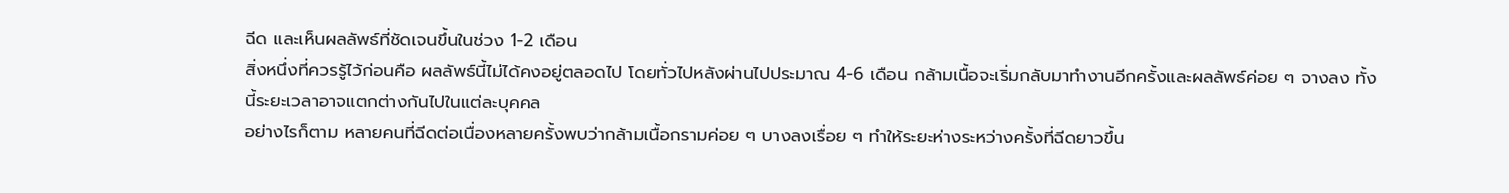ฉีด และเห็นผลลัพธ์ที่ชัดเจนขึ้นในช่วง 1-2 เดือน
สิ่งหนึ่งที่ควรรู้ไว้ก่อนคือ ผลลัพธ์นี้ไม่ได้คงอยู่ตลอดไป โดยทั่วไปหลังผ่านไปประมาณ 4-6 เดือน กล้ามเนื้อจะเริ่มกลับมาทำงานอีกครั้งและผลลัพธ์ค่อย ๆ จางลง ทั้งนี้ระยะเวลาอาจแตกต่างกันไปในแต่ละบุคคล
อย่างไรก็ตาม หลายคนที่ฉีดต่อเนื่องหลายครั้งพบว่ากล้ามเนื้อกรามค่อย ๆ บางลงเรื่อย ๆ ทำให้ระยะห่างระหว่างครั้งที่ฉีดยาวขึ้น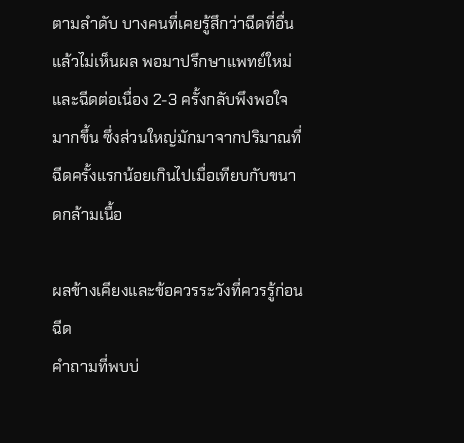ตามลำดับ บางคนที่เคยรู้สึกว่าฉีดที่อื่นแล้วไม่เห็นผล พอมาปรึกษาแพทย์ใหม่และฉีดต่อเนื่อง 2-3 ครั้งกลับพึงพอใจมากขึ้น ซึ่งส่วนใหญ่มักมาจากปริมาณที่ฉีดครั้งแรกน้อยเกินไปเมื่อเทียบกับขนาดกล้ามเนื้อ

ผลข้างเคียงและข้อควรระวังที่ควรรู้ก่อนฉีด
คำถามที่พบบ่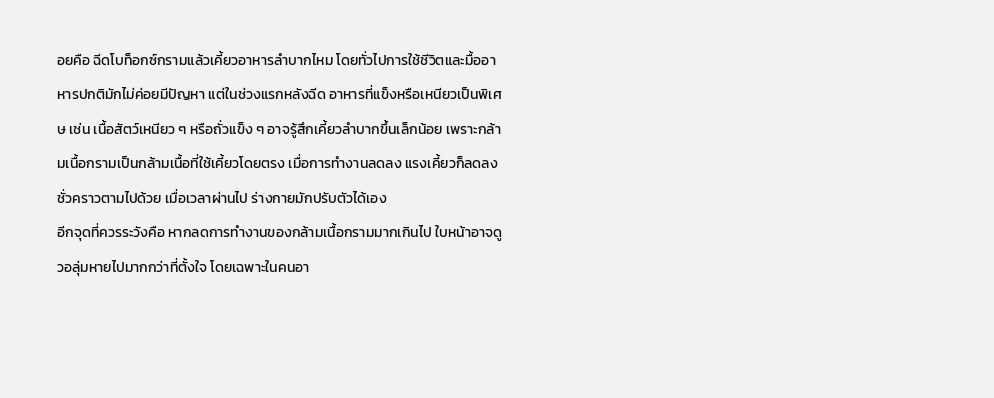อยคือ ฉีดโบท็อกซ์กรามแล้วเคี้ยวอาหารลำบากไหม โดยทั่วไปการใช้ชีวิตและมื้ออาหารปกติมักไม่ค่อยมีปัญหา แต่ในช่วงแรกหลังฉีด อาหารที่แข็งหรือเหนียวเป็นพิเศษ เช่น เนื้อสัตว์เหนียว ๆ หรือถั่วแข็ง ๆ อาจรู้สึกเคี้ยวลำบากขึ้นเล็กน้อย เพราะกล้ามเนื้อกรามเป็นกล้ามเนื้อที่ใช้เคี้ยวโดยตรง เมื่อการทำงานลดลง แรงเคี้ยวก็ลดลงชั่วคราวตามไปด้วย เมื่อเวลาผ่านไป ร่างกายมักปรับตัวได้เอง
อีกจุดที่ควรระวังคือ หากลดการทำงานของกล้ามเนื้อกรามมากเกินไป ใบหน้าอาจดูวอลุ่มหายไปมากกว่าที่ตั้งใจ โดยเฉพาะในคนอา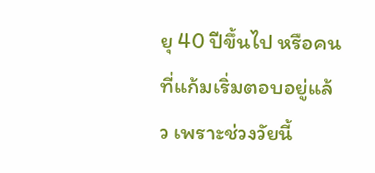ยุ 40 ปีขึ้นไป หรือคนที่แก้มเริ่มตอบอยู่แล้ว เพราะช่วงวัยนี้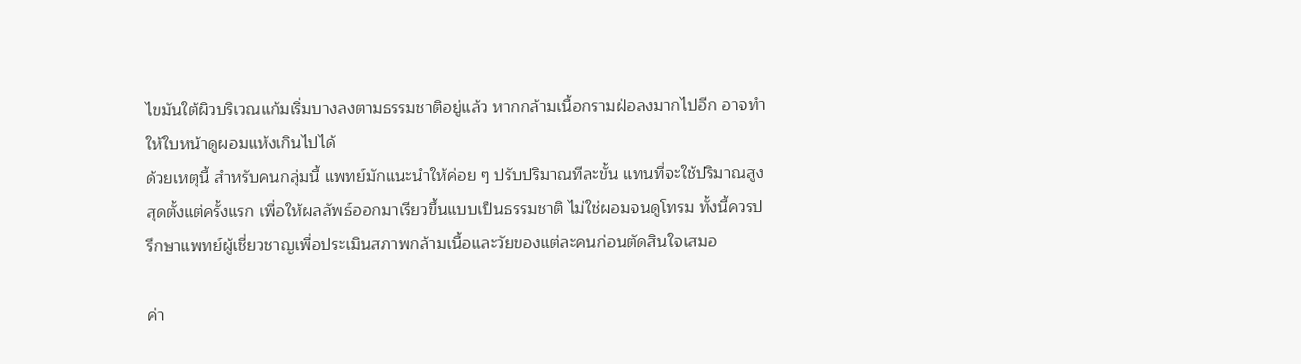ไขมันใต้ผิวบริเวณแก้มเริ่มบางลงตามธรรมชาติอยู่แล้ว หากกล้ามเนื้อกรามฝ่อลงมากไปอีก อาจทำให้ใบหน้าดูผอมแห้งเกินไปได้
ด้วยเหตุนี้ สำหรับคนกลุ่มนี้ แพทย์มักแนะนำให้ค่อย ๆ ปรับปริมาณทีละขั้น แทนที่จะใช้ปริมาณสูงสุดตั้งแต่ครั้งแรก เพื่อให้ผลลัพธ์ออกมาเรียวขึ้นแบบเป็นธรรมชาติ ไม่ใช่ผอมจนดูโทรม ทั้งนี้ควรปรึกษาแพทย์ผู้เชี่ยวชาญเพื่อประเมินสภาพกล้ามเนื้อและวัยของแต่ละคนก่อนตัดสินใจเสมอ

ค่า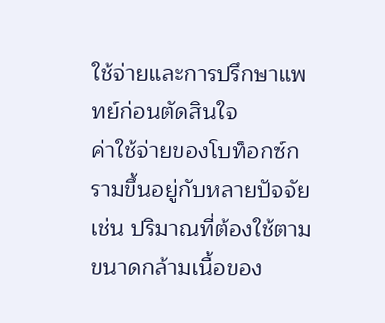ใช้จ่ายและการปรึกษาแพทย์ก่อนตัดสินใจ
ค่าใช้จ่ายของโบท็อกซ์กรามขึ้นอยู่กับหลายปัจจัย เช่น ปริมาณที่ต้องใช้ตามขนาดกล้ามเนื้อของ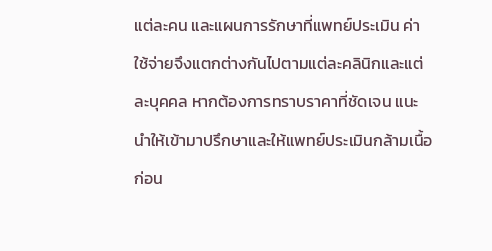แต่ละคน และแผนการรักษาที่แพทย์ประเมิน ค่าใช้จ่ายจึงแตกต่างกันไปตามแต่ละคลินิกและแต่ละบุคคล หากต้องการทราบราคาที่ชัดเจน แนะนำให้เข้ามาปรึกษาและให้แพทย์ประเมินกล้ามเนื้อก่อน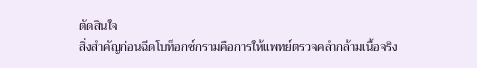ตัดสินใจ
สิ่งสำคัญก่อนฉีดโบท็อกซ์กรามคือการให้แพทย์ตรวจคลำกล้ามเนื้อจริง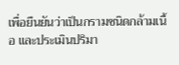เพื่อยืนยันว่าเป็นกรามชนิดกล้ามเนื้อ และประเมินปริมา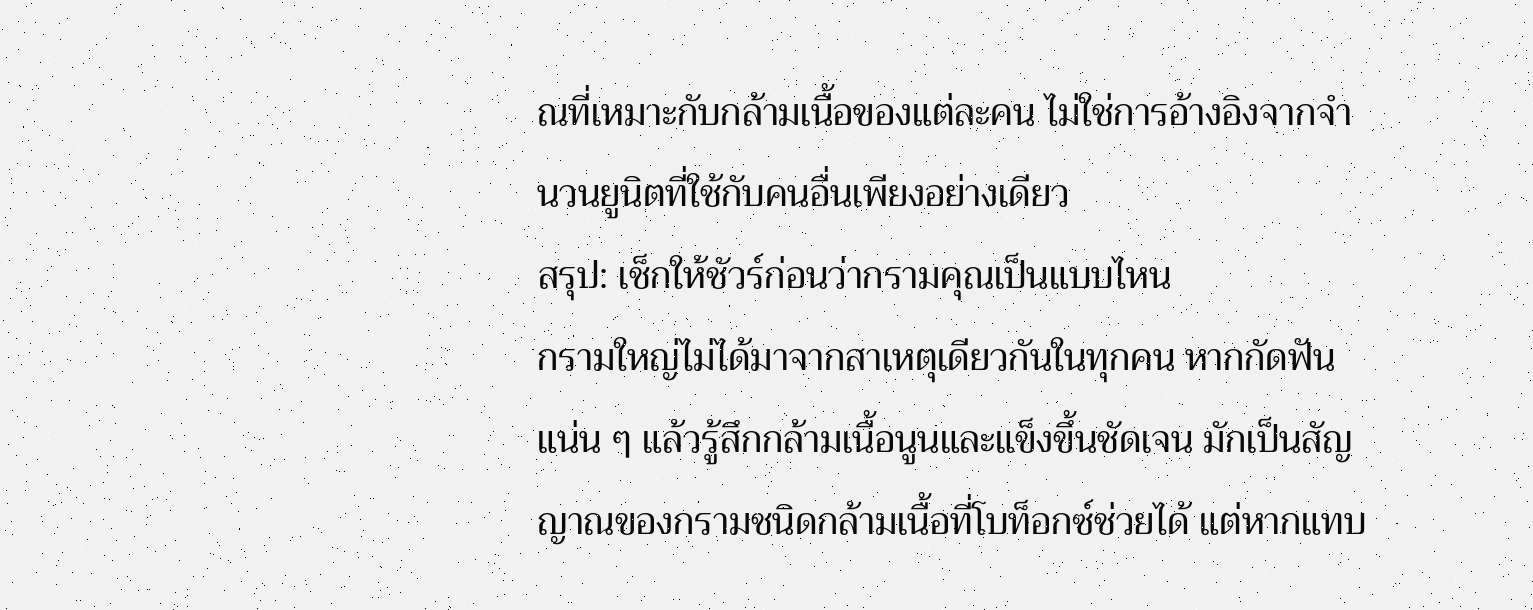ณที่เหมาะกับกล้ามเนื้อของแต่ละคน ไม่ใช่การอ้างอิงจากจำนวนยูนิตที่ใช้กับคนอื่นเพียงอย่างเดียว
สรุป: เช็กให้ชัวร์ก่อนว่ากรามคุณเป็นแบบไหน
กรามใหญ่ไม่ได้มาจากสาเหตุเดียวกันในทุกคน หากกัดฟันแน่น ๆ แล้วรู้สึกกล้ามเนื้อนูนและแข็งขึ้นชัดเจน มักเป็นสัญญาณของกรามชนิดกล้ามเนื้อที่โบท็อกซ์ช่วยได้ แต่หากแทบ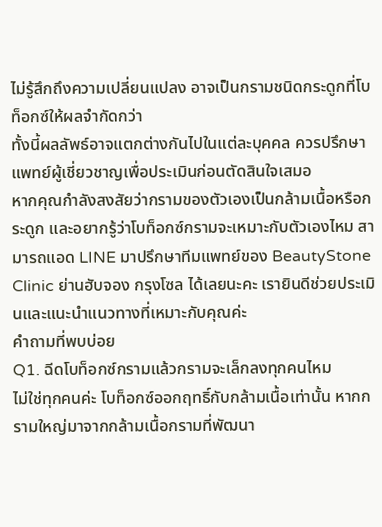ไม่รู้สึกถึงความเปลี่ยนแปลง อาจเป็นกรามชนิดกระดูกที่โบท็อกซ์ให้ผลจำกัดกว่า
ทั้งนี้ผลลัพธ์อาจแตกต่างกันไปในแต่ละบุคคล ควรปรึกษาแพทย์ผู้เชี่ยวชาญเพื่อประเมินก่อนตัดสินใจเสมอ
หากคุณกำลังสงสัยว่ากรามของตัวเองเป็นกล้ามเนื้อหรือกระดูก และอยากรู้ว่าโบท็อกซ์กรามจะเหมาะกับตัวเองไหม สามารถแอด LINE มาปรึกษาทีมแพทย์ของ BeautyStone Clinic ย่านฮับจอง กรุงโซล ได้เลยนะคะ เรายินดีช่วยประเมินและแนะนำแนวทางที่เหมาะกับคุณค่ะ
คำถามที่พบบ่อย
Q1. ฉีดโบท็อกซ์กรามแล้วกรามจะเล็กลงทุกคนไหม
ไม่ใช่ทุกคนค่ะ โบท็อกซ์ออกฤทธิ์กับกล้ามเนื้อเท่านั้น หากกรามใหญ่มาจากกล้ามเนื้อกรามที่พัฒนา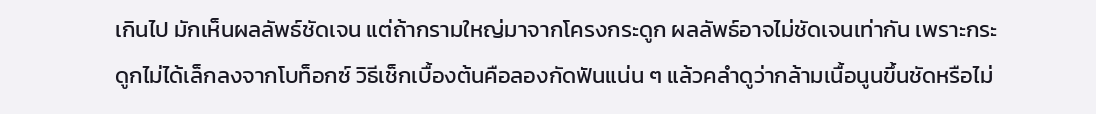เกินไป มักเห็นผลลัพธ์ชัดเจน แต่ถ้ากรามใหญ่มาจากโครงกระดูก ผลลัพธ์อาจไม่ชัดเจนเท่ากัน เพราะกระดูกไม่ได้เล็กลงจากโบท็อกซ์ วิธีเช็กเบื้องต้นคือลองกัดฟันแน่น ๆ แล้วคลำดูว่ากล้ามเนื้อนูนขึ้นชัดหรือไม่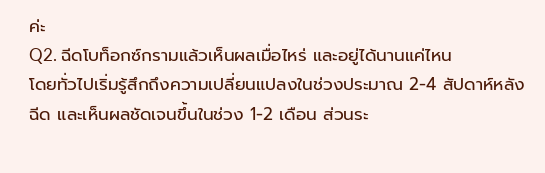ค่ะ
Q2. ฉีดโบท็อกซ์กรามแล้วเห็นผลเมื่อไหร่ และอยู่ได้นานแค่ไหน
โดยทั่วไปเริ่มรู้สึกถึงความเปลี่ยนแปลงในช่วงประมาณ 2-4 สัปดาห์หลังฉีด และเห็นผลชัดเจนขึ้นในช่วง 1-2 เดือน ส่วนระ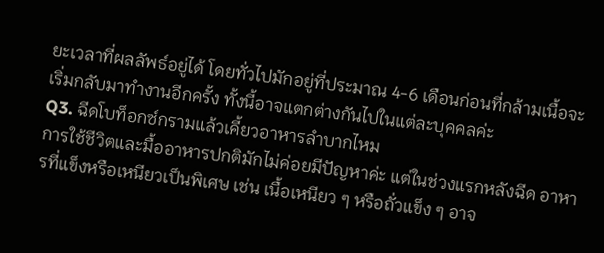ยะเวลาที่ผลลัพธ์อยู่ได้ โดยทั่วไปมักอยู่ที่ประมาณ 4-6 เดือนก่อนที่กล้ามเนื้อจะเริ่มกลับมาทำงานอีกครั้ง ทั้งนี้อาจแตกต่างกันไปในแต่ละบุคคลค่ะ
Q3. ฉีดโบท็อกซ์กรามแล้วเคี้ยวอาหารลำบากไหม
การใช้ชีวิตและมื้ออาหารปกติมักไม่ค่อยมีปัญหาค่ะ แต่ในช่วงแรกหลังฉีด อาหารที่แข็งหรือเหนียวเป็นพิเศษ เช่น เนื้อเหนียว ๆ หรือถั่วแข็ง ๆ อาจ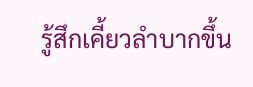รู้สึกเคี้ยวลำบากขึ้น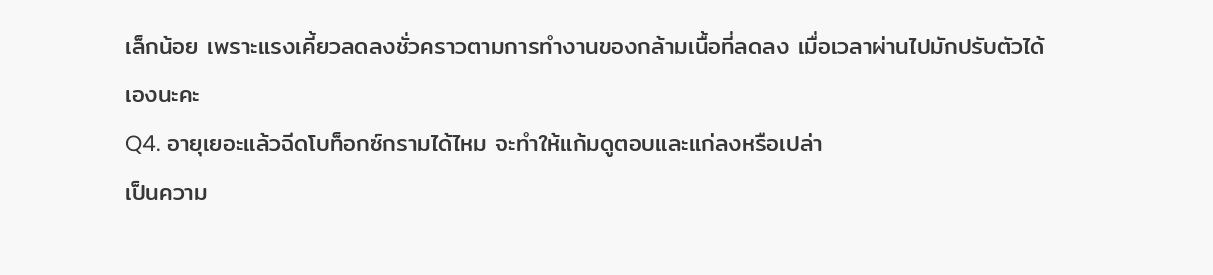เล็กน้อย เพราะแรงเคี้ยวลดลงชั่วคราวตามการทำงานของกล้ามเนื้อที่ลดลง เมื่อเวลาผ่านไปมักปรับตัวได้เองนะคะ
Q4. อายุเยอะแล้วฉีดโบท็อกซ์กรามได้ไหม จะทำให้แก้มดูตอบและแก่ลงหรือเปล่า
เป็นความ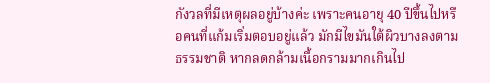กังวลที่มีเหตุผลอยู่บ้างค่ะ เพราะคนอายุ 40 ปีขึ้นไปหรือคนที่แก้มเริ่มตอบอยู่แล้ว มักมีไขมันใต้ผิวบางลงตามธรรมชาติ หากลดกล้ามเนื้อกรามมากเกินไป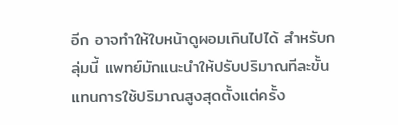อีก อาจทำให้ใบหน้าดูผอมเกินไปได้ สำหรับกลุ่มนี้ แพทย์มักแนะนำให้ปรับปริมาณทีละขั้นแทนการใช้ปริมาณสูงสุดตั้งแต่ครั้ง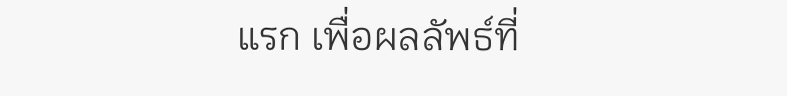แรก เพื่อผลลัพธ์ที่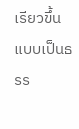เรียวขึ้นแบบเป็นธรร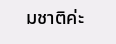มชาติค่ะ